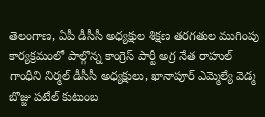తెలంగాణ, ఏపీ డీసీసీ అధ్యక్షుల శిక్షణ తరగతుల ముగింపు కార్యక్రమంలో పాల్గొన్న కాంగ్రెస్ పార్టీ అగ్ర నేత రాహుల్ గాంధీని నిర్మల్ డీసీసీ అధ్యక్షులు, ఖానాపూర్ ఎమ్మెల్యే వెడ్మ బొజ్జు పటేల్ కుటుంబ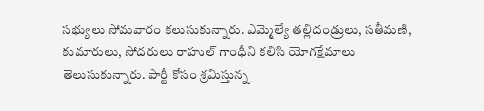సభ్యులు సోమవారం కలుసుకున్నారు. ఎమ్మెల్యే తల్లిదండ్రులు, సతీమణి, కుమారులు, సోదరులు రాహుల్ గాంధీని కలిసి యోగక్షేమాలు తెలుసుకున్నారు. పార్టీ కోసం శ్రమిస్తున్న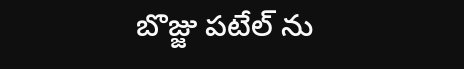బొజ్జు పటేల్ ను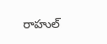రాహుల్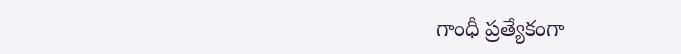గాంధీ ప్రత్యేకంగా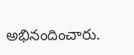అభినందించారు.